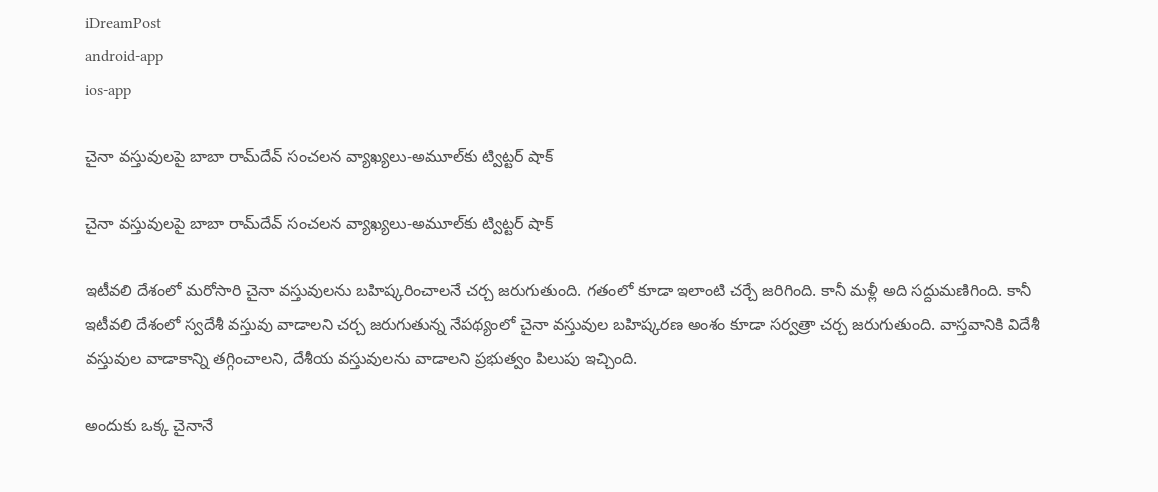iDreamPost
android-app
ios-app

చైనా వ‌స్తువుల‌పై బాబా రామ్‌దేవ్ సంచ‌ల‌న వ్యాఖ్య‌లు-అమూల్‌కు ట్విట్ట‌ర్ షాక్‌

చైనా వ‌స్తువుల‌పై బాబా రామ్‌దేవ్ సంచ‌ల‌న వ్యాఖ్య‌లు-అమూల్‌కు ట్విట్ట‌ర్ షాక్‌

ఇటీవ‌లి దేశంలో మ‌రోసారి చైనా వ‌స్తువుల‌ను బ‌హిష్క‌రించాల‌నే చ‌ర్చ జ‌రుగుతుంది. గ‌తంలో కూడా ఇలాంటి చ‌ర్చే జ‌రిగింది. కానీ మ‌ళ్లీ అది సద్దుమ‌ణిగింది. కానీ ఇటీవ‌లి దేశంలో స్వ‌దేశీ వ‌స్తువు వాడాల‌ని చ‌ర్చ జ‌రుగుతున్న నేప‌థ్యంలో చైనా వ‌స్తువుల బ‌హిష్క‌ర‌ణ అంశం కూడా స‌ర్వ‌త్రా చ‌ర్చ జ‌రుగుతుంది. వాస్త‌వానికి విదేశీ వ‌స్తువుల వాడాకాన్ని త‌గ్గించాల‌ని, దేశీయ వ‌స్తువుల‌ను వాడాల‌ని ప్ర‌భుత్వం పిలుపు ఇచ్చింది.

అందుకు ఒక్క చైనానే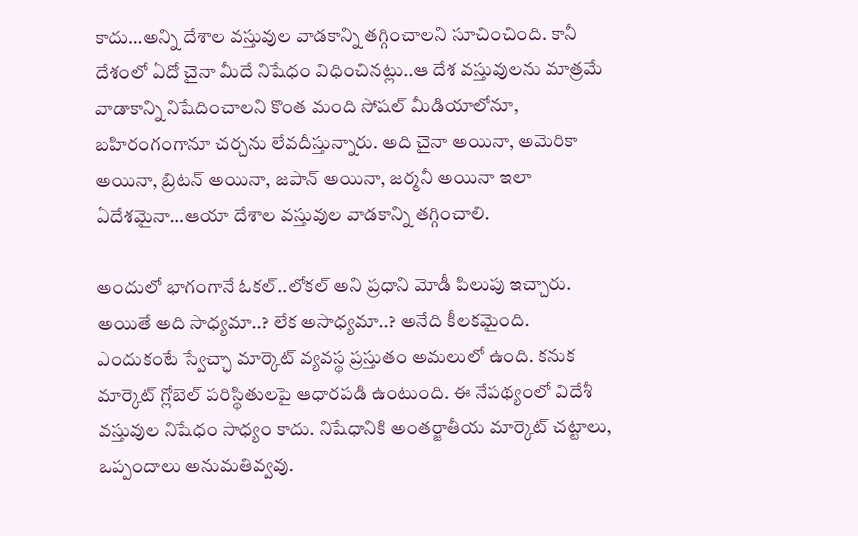కాదు…అన్ని దేశాల వ‌స్తువుల వాడ‌కాన్ని త‌గ్గించాల‌ని సూచించింది. కానీ దేశంలో ఏదో చైనా మీదే నిషేధం విధించిన‌ట్లు..ఆ దేశ‌ వ‌స్తువుల‌ను మాత్ర‌మే వాడాకాన్ని నిషేదించాల‌ని కొంత మంది సోష‌ల్ మీడియాలోనూ, బ‌హిరంగంగానూ చ‌ర్చ‌ను లేవ‌దీస్తున్నారు. అది చైనా అయినా, అమెరికా అయినా, బ్రిట‌న్ అయినా, జ‌పాన్ అయినా, జ‌ర్మ‌నీ అయినా ఇలా ఏదేశ‌మైనా…ఆయా దేశాల వ‌స్తువుల వాడ‌కాన్ని త‌గ్గించాలి.

అందులో భాగంగానే ఓక‌ల్‌..లోకల్ అని ప్ర‌ధాని మోడీ పిలుపు ఇచ్చారు. అయితే అది సాధ్య‌మా..? లేక అసాధ్య‌మా..? అనేది కీల‌క‌మైంది. ఎందుకంటే స్వేచ్ఛా మార్కెట్ వ్య‌వ‌స్థ ప్ర‌స్తుతం అమ‌లులో ఉంది. కనుక మార్కెట్ గ్లోబెల్ పరిస్థితుల‌పై ఆధార‌ప‌డి ఉంటుంది. ఈ నేప‌థ్యంలో విదేశీ వ‌స్తువుల నిషేధం సాధ్యం కాదు. నిషేధానికి అంత‌ర్జాతీయ మార్కెట్ చ‌ట్టాలు, ఒప్పందాలు అనుమ‌తివ్వ‌వు.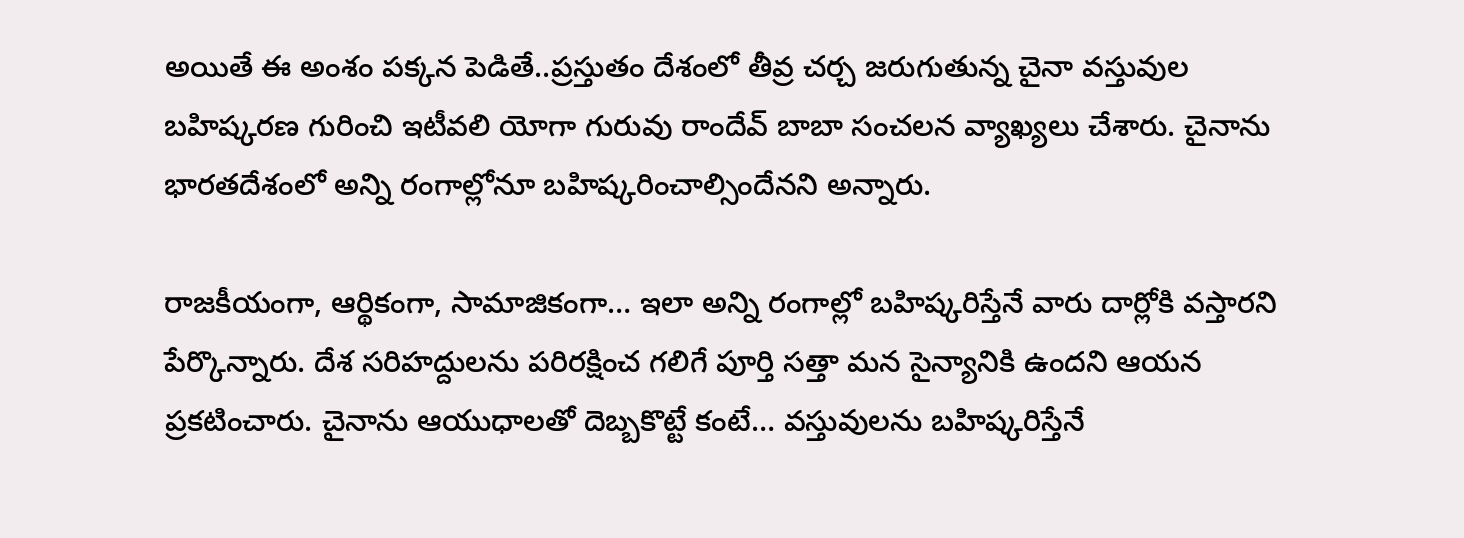అయితే ఈ అంశం ప‌క్క‌న పెడితే..ప్ర‌స్తుతం దేశంలో తీవ్ర చ‌ర్చ జ‌రుగుతున్న చైనా వ‌స్తువుల బ‌హిష్క‌ర‌ణ గురించి ఇటీవ‌లి యోగా గురువు రాందేవ్ బాబా సంచ‌ల‌న వ్యాఖ్య‌లు చేశారు. చైనాను భారతదేశంలో అన్ని రంగాల్లోనూ బహిష్కరించాల్సిందేనని అన్నారు.

రాజకీయంగా, ఆర్థికంగా, సామాజికంగా… ఇలా అన్ని రంగాల్లో బహిష్కరిస్తేనే వారు దార్లోకి వస్తారని పేర్కొన్నారు. దేశ సరిహద్దులను పరిరక్షించ గలిగే పూర్తి సత్తా మన సైన్యానికి ఉందని ఆయన ప్రకటించారు. చైనాను ఆయుధాలతో దెబ్బకొట్టే కంటే… వస్తువులను బహిష్కరిస్తేనే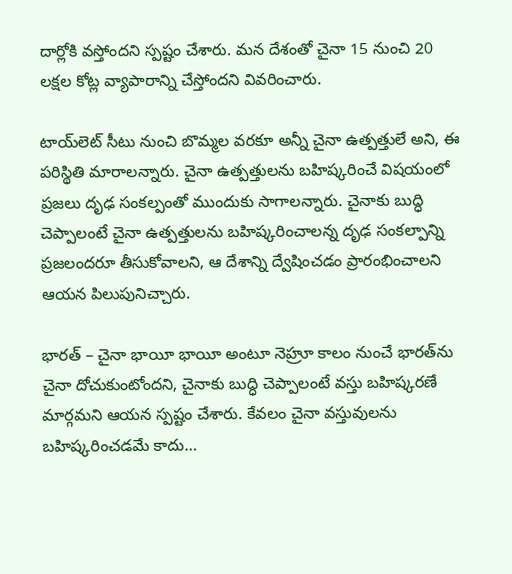దార్లోకి వస్తోందని స్పష్టం చేశారు. మన దేశంతో చైనా 15 నుంచి 20 లక్షల కోట్ల వ్యాపారాన్ని చేస్తోందని వివరించారు.

టాయ్‌లెట్ సీటు నుంచి బొమ్మల వరకూ అన్నీ చైనా ఉత్పత్తులే అని, ఈ పరిస్థితి మారాలన్నారు. చైనా ఉత్పత్తులను బహిష్కరించే విషయంలో ప్రజలు దృఢ సంకల్పంతో ముందుకు సాగాలన్నారు. చైనాకు బుద్ధి చెప్పాలంటే చైనా ఉత్పత్తులను బహిష్కరించాలన్న దృఢ సంకల్పాన్ని ప్రజలందరూ తీసుకోవాలని, ఆ దేశాన్ని ద్వేషించడం ప్రారంభించాలని ఆయన పిలుపునిచ్చారు.

భారత్ – చైనా భాయీ భాయీ అంటూ నెహ్రూ కాలం నుంచే భారత్‌ను చైనా దోచుకుంటోందని, చైనాకు బుద్ధి చెప్పాలంటే వస్తు బహిష్కరణే మార్గమని ఆయన స్పష్టం చేశారు. కేవలం చైనా వస్తువులను బహిష్కరించడమే కాదు…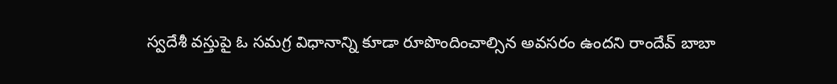స్వదేశీ వస్తుపై ఓ సమగ్ర విధానాన్ని కూడా రూపొందించాల్సిన అవసరం ఉందని రాందేవ్ బాబా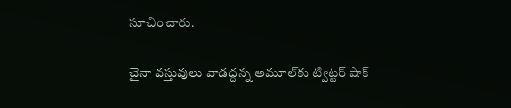సూచించారు.

చైనా వస్తువులు వాడద్దన్న అమూల్‌కు ట్విట్ట‌ర్ షాక్‌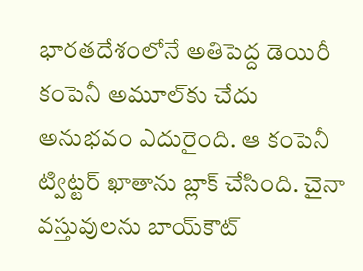భారతదేశంలోనే అతిపెద్ద డెయిరీ కంపెనీ అమూల్‌కు చేదు అనుభవం ఎదురైంది. ఆ కంపెనీ ట్విట్టర్ ఖాతాను బ్లాక్ చేసింది. చైనా వస్తువులను బాయ్‌కౌట్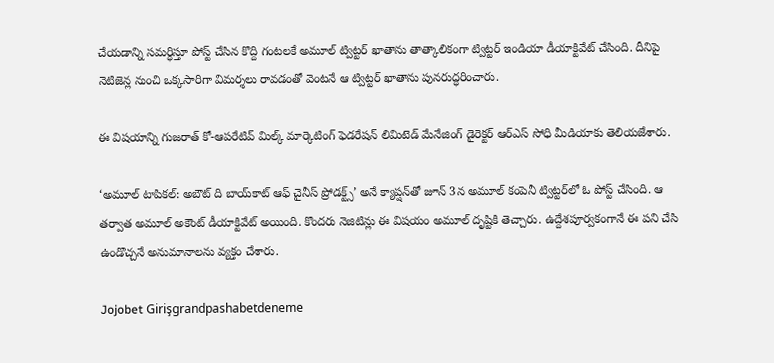చేయడాన్ని సమర్ధిస్తూ పోస్ట్ చేసిన కొద్ది గంటలకే అమూల్ ట్విట్టర్ ఖాతాను తాత్కాలికంగా ట్విట్టర్ ఇండియా డీయాక్టివేట్ చేసింది. దీనిపై నెటిజెన్ల నుంచి ఒక్కసారిగా విమర్శలు రావడంతో వెంటనే ఆ ట్విట్టర్ ఖాతాను పునరుద్ధరించారు.

ఈ విషయాన్ని గుజరాత్ కో-ఆపరేటివ్ మిల్క్ మార్కెటింగ్ ఫెడరేషన్ లిమిటెడ్ మేనేజింగ్ డైరెక్టర్ ఆర్ఎస్ సోధి మీడియాకు తెలియజేశారు.

‘అమూల్ టాపికల్: అబౌట్ ది బాయ్‌కాట్ ఆఫ్ చైనీస్ ప్రోడక్ట్స్’ అనే క్యాప్షన్‌తో జూన్ 3న అమూల్ కంపెనీ ట్విట్టర్‌లో ఓ పోస్ట్ చేసింది. ఆ తర్వాత అమూల్ అకౌంట్‌ డీయాక్టివేట్ అయింది. కొందరు నెజిటిన్లు ఈ విషయం అమూల్ దృష్టికి తెచ్చారు. ఉద్దేశపూర్వకంగానే ఈ పని చేసి ఉండొచ్చనే అనుమానాలను వ్యక్తం చేశారు.

Jojobet Girişgrandpashabetdeneme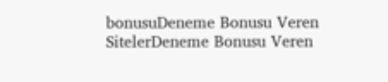bonusuDeneme Bonusu Veren SitelerDeneme Bonusu Veren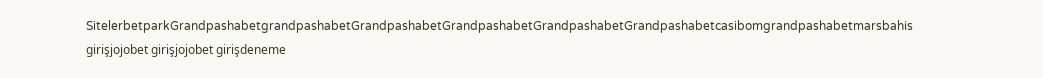SitelerbetparkGrandpashabetgrandpashabetGrandpashabetGrandpashabetGrandpashabetGrandpashabetcasibomgrandpashabetmarsbahis girişjojobet girişjojobet girişdeneme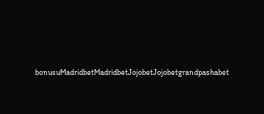bonusuMadridbetMadridbetJojobetJojobetgrandpashabet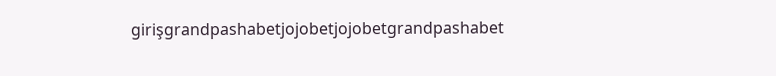girişgrandpashabetjojobetjojobetgrandpashabet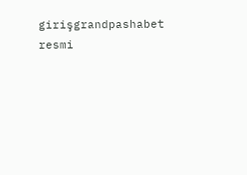girişgrandpashabet resmi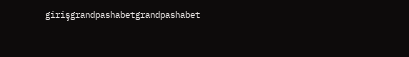girişgrandpashabetgrandpashabet